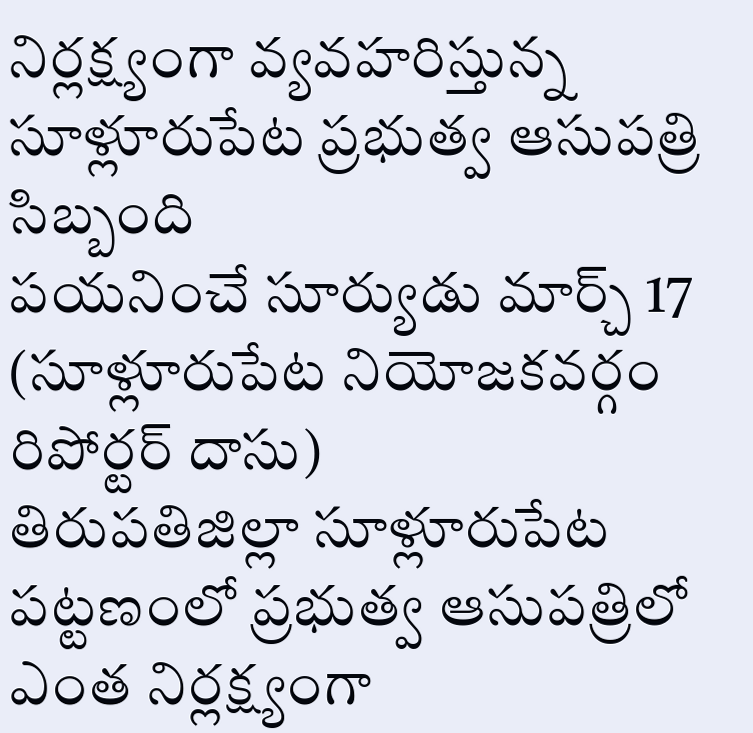నిర్లక్ష్యంగా వ్యవహరిస్తున్న సూళ్లూరుపేట ప్రభుత్వ ఆసుపత్రి సిబ్బంది
పయనించే సూర్యుడు మార్చ్ 17 (సూళ్లూరుపేట నియోజకవర్గం రిపోర్టర్ దాసు)
తిరుపతిజిల్లా సూళ్లూరుపేట పట్టణంలో ప్రభుత్వ ఆసుపత్రిలో ఎంత నిర్లక్ష్యంగా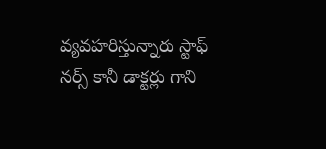వ్యవహరిస్తున్నారు స్టాఫ్ నర్స్ కానీ డాక్టర్లు గాని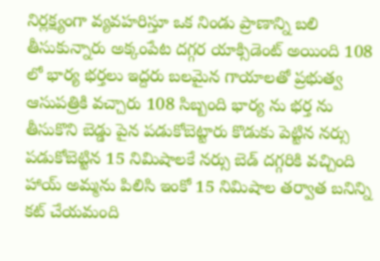నిర్లక్ష్యంగా వ్యవహరిస్తూ ఒక నిండు ప్రాణాన్ని బలి తీసుకున్నారు అక్కంపేట దగ్గర యాక్సిడెంట్ అయింది 108 లో భార్య భర్తలు ఇద్దరు బలమైన గాయాలతో ప్రభుత్వ ఆసుపత్రికి వచ్చారు 108 సిబ్బంది భార్య ను భర్త ను తీసుకొని బెడ్డు పైన పడుకోబెట్టారు కొడుకు పెట్టిన నర్సు పడుకోబెట్టిన 15 నిమిషాలకే నర్సు బెడ్ దగ్గరికి వచ్చింది హాయ్ అమ్మను పిలిసి ఇంకో 15 నిమిషాల తర్వాత బనిన్ని కట్ చేయమంది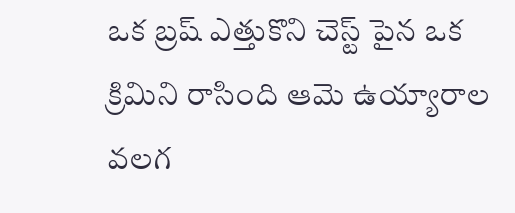ఒక బ్రష్ ఎత్తుకొని చెస్ట్ పైన ఒక క్రిమిని రాసింది ఆమె ఉయ్యారాల వలగ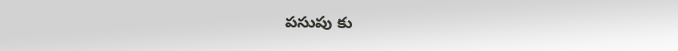పసుపు కు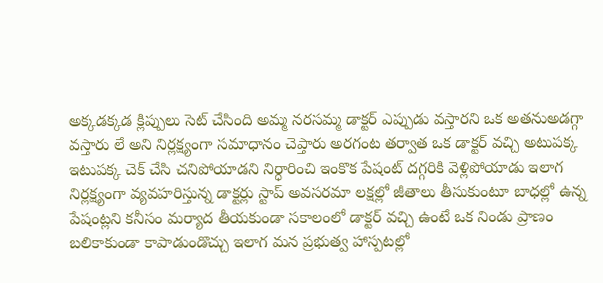అక్కడక్కడ క్లిప్పులు సెట్ చేసింది అమ్మ నరసమ్మ డాక్టర్ ఎప్పుడు వస్తారని ఒక అతనుఅడగ్గా వస్తారు లే అని నిర్లక్ష్యంగా సమాధానం చెప్తారు అరగంట తర్వాత ఒక డాక్టర్ వచ్చి అటుపక్క ఇటుపక్క చెక్ చేసి చనిపోయాడని నిర్ధారించి ఇంకొక పేషంట్ దగ్గరికి వెళ్లిపోయాడు ఇలాగ నిర్లక్ష్యంగా వ్యవహరిస్తున్న డాక్టర్లు స్టాప్ అవసరమా లక్షల్లో జీతాలు తీసుకుంటూ బాధల్లో ఉన్న పేషంట్లని కనీసం మర్యాద తీయకుండా సకాలంలో డాక్టర్ వచ్చి ఉంటే ఒక నిండు ప్రాణం బలికాకుండా కాపాడుండొచ్చు ఇలాగ మన ప్రభుత్వ హాస్పటల్లో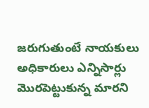జరుగుతుంటే నాయకులు అధికారులు ఎన్నిసార్లు మొరపెట్టుకున్న మారని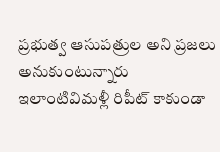ప్రభుత్వ ఆసుపత్రుల అని ప్రజలు అనుకుంటున్నారు ఇలాంటివిమళ్లీ రిపీట్ కాకుండా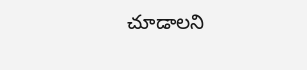చూడాలని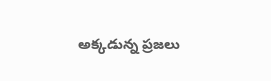అక్కడున్న ప్రజలు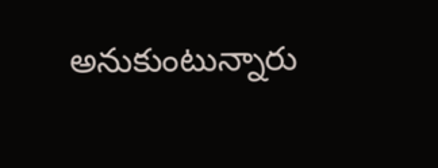అనుకుంటున్నారు